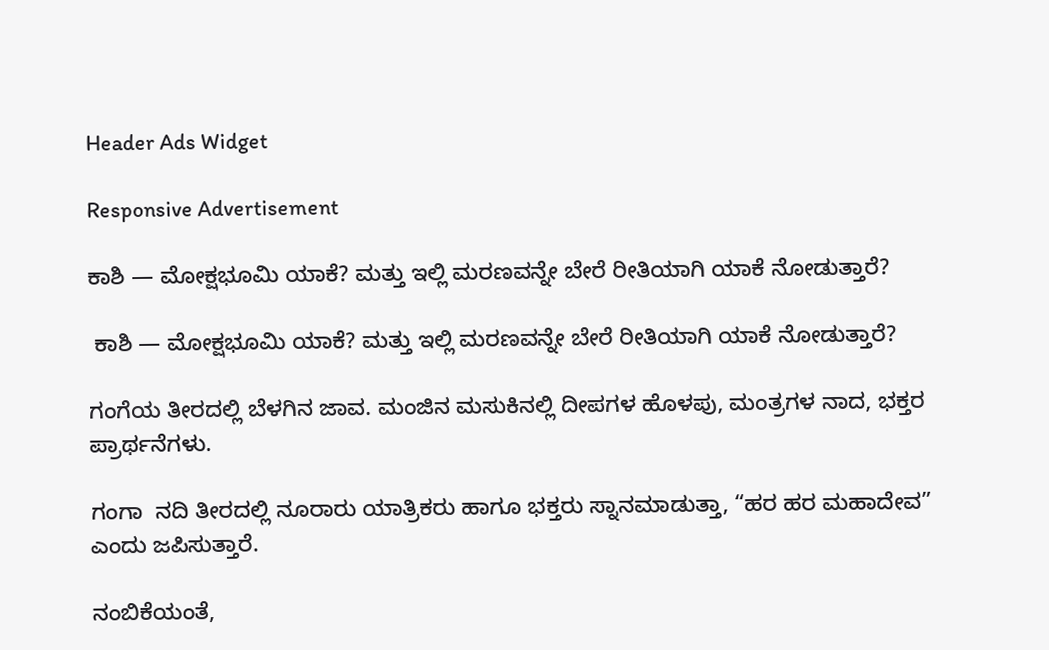Header Ads Widget

Responsive Advertisement

ಕಾಶಿ — ಮೋಕ್ಷಭೂಮಿ ಯಾಕೆ? ಮತ್ತು ಇಲ್ಲಿ ಮರಣವನ್ನೇ ಬೇರೆ ರೀತಿಯಾಗಿ ಯಾಕೆ ನೋಡುತ್ತಾರೆ?

 ಕಾಶಿ — ಮೋಕ್ಷಭೂಮಿ ಯಾಕೆ? ಮತ್ತು ಇಲ್ಲಿ ಮರಣವನ್ನೇ ಬೇರೆ ರೀತಿಯಾಗಿ ಯಾಕೆ ನೋಡುತ್ತಾರೆ?

ಗಂಗೆಯ ತೀರದಲ್ಲಿ ಬೆಳಗಿನ ಜಾವ. ಮಂಜಿನ ಮಸುಕಿನಲ್ಲಿ ದೀಪಗಳ ಹೊಳಪು, ಮಂತ್ರಗಳ ನಾದ, ಭಕ್ತರ ಪ್ರಾರ್ಥನೆಗಳು.

ಗಂಗಾ  ನದಿ ತೀರದಲ್ಲಿ ನೂರಾರು ಯಾತ್ರಿಕರು ಹಾಗೂ ಭಕ್ತರು ಸ್ನಾನಮಾಡುತ್ತಾ, “ಹರ ಹರ ಮಹಾದೇವ” ಎಂದು ಜಪಿಸುತ್ತಾರೆ.

ನಂಬಿಕೆಯಂತೆ,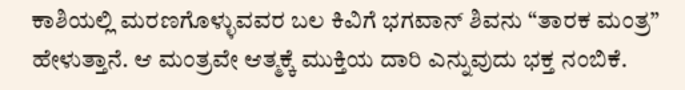ಕಾಶಿಯಲ್ಲಿ ಮರಣಗೊಳ್ಳುವವರ ಬಲ ಕಿವಿಗೆ ಭಗವಾನ್ ಶಿವನು “ತಾರಕ ಮಂತ್ರ” ಹೇಳುತ್ತಾನೆ. ಆ ಮಂತ್ರವೇ ಆತ್ಮಕ್ಕೆ ಮುಕ್ತಿಯ ದಾರಿ ಎನ್ನುವುದು ಭಕ್ತ ನಂಬಿಕೆ.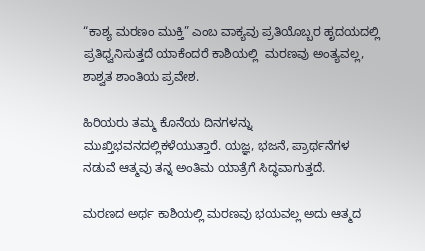“ಕಾಶ್ಯ ಮರಣಂ ಮುಕ್ತಿ” ಎಂಬ ವಾಕ್ಯವು ಪ್ರತಿಯೊಬ್ಬರ ಹೃದಯದಲ್ಲಿ ಪ್ರತಿಧ್ವನಿಸುತ್ತದೆ ಯಾಕೆಂದರೆ ಕಾಶಿಯಲ್ಲಿ  ಮರಣವು ಅಂತ್ಯವಲ್ಲ, ಶಾಶ್ವತ ಶಾಂತಿಯ ಪ್ರವೇಶ.

ಹಿರಿಯರು ತಮ್ಮ ಕೊನೆಯ ದಿನಗಳನ್ನು  ಮುಖ್ತಿಭವನದಲ್ಲಿಕಳೆಯುತ್ತಾರೆ. ಯಜ್ಞ, ಭಜನೆ, ಪ್ರಾರ್ಥನೆಗಳ ನಡುವೆ ಆತ್ಮವು ತನ್ನ ಅಂತಿಮ ಯಾತ್ರೆಗೆ ಸಿದ್ಧವಾಗುತ್ತದೆ.

ಮರಣದ ಅರ್ಥ ಕಾಶಿಯಲ್ಲಿ ಮರಣವು ಭಯವಲ್ಲ ಅದು ಆತ್ಮದ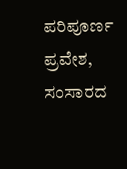ಪರಿಪೂರ್ಣ ಪ್ರವೇಶ, ಸಂಸಾರದ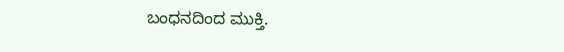ಬಂಧನದಿಂದ ಮುಕ್ತಿ.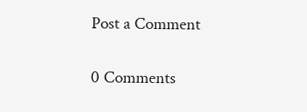Post a Comment

0 Comments